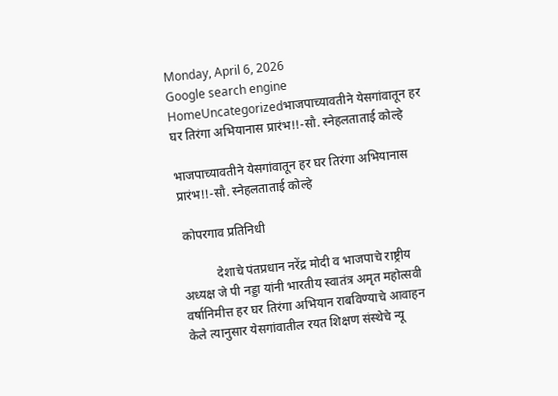Monday, April 6, 2026
Google search engine
HomeUncategorizedभाजपाच्यावतीने येसगांवातून हर घर तिरंगा अभियानास प्रारंभ!!-सौ. स्नेहलताताई कोल्हे

भाजपाच्यावतीने येसगांवातून हर घर तिरंगा अभियानास प्रारंभ!!-सौ. स्नेहलताताई कोल्हे

 कोपरगाव प्रतिनिधी

           देशाचे पंतप्रधान नरेंद्र मोदी व भाजपाचे राष्ट्रीय अध्यक्ष जे पी नड्डा यांनी भारतीय स्वातंत्र अमृत महोत्सवी वर्षानिमीत्त हर घर तिरंगा अभियान राबविण्याचे आवाहन केले त्यानुसार येसगांवातील रयत शिक्षण संस्थेचे न्यू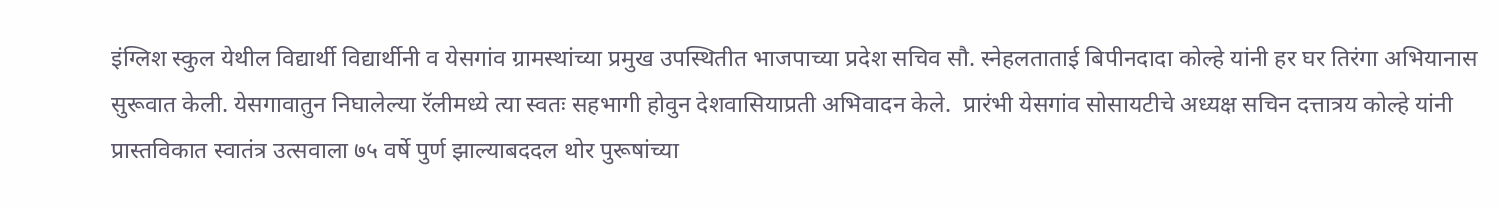इंग्लिश स्कुल येथील विद्यार्थी विद्यार्थीनी व येसगांव ग्रामस्थांच्या प्रमुख उपस्थितीत भाजपाच्या प्रदेश सचिव सौ. स्नेहलताताई बिपीनदादा कोल्हे यांनी हर घर तिरंगा अभियानास सुरूवात केली. येसगावातुन निघालेल्या रॅलीमध्ये त्या स्वतः सहभागी होवुन देशवासियाप्रती अभिवादन केले.  प्रारंभी येसगांव सोसायटीचे अध्यक्ष सचिन दत्तात्रय कोल्हे यांनी प्रास्तविकात स्वातंत्र उत्सवाला ७५ वर्षे पुर्ण झाल्याबददल थोर पुरूषांच्या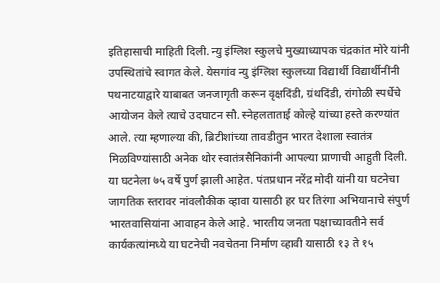इतिहासाची माहिती दिली. न्यु इंग्लिश स्कुलचे मुख्याध्यापक चंद्रकांत मोरे यांनी उपस्थितांचे स्वागत केले. येसगांव न्यु इंग्लिश स्कुलच्या विद्यार्थी विद्यार्थीनींनी पथनाटयाद्वारे याबाबत जनजागृती करून वृक्षदिंडी, ग्रंथदिंडी, रांगोळी स्पर्धेचे आयोजन केले त्याचे उदघाटन सौ. स्नेहलताताई कोल्हे यांच्या हस्ते करण्यांत आले. त्या म्हणाल्या की, ब्रिटीशांच्या तावडीतुन भारत देशाला स्वातंत्र मिळविण्यांसाठी अनेक थोर स्वातंत्रसैनिकांनी आपल्या प्राणाची आहुती दिली. या घटनेला ७५ वर्षे पुर्ण झाली आहेत. पंतप्रधान नरेंद्र मोदी यांनी या घटनेचा जागतिक स्तरावर नांवलौकीक व्हावा यासाठी हर घर तिरंगा अभियानाचे संपुर्ण भारतवासियांना आवाहन केले आहे. भारतीय जनता पक्षाच्यावतीने सर्व कार्यकत्यांमध्ये या घटनेची नवचेतना निर्माण व्हावी यासाठी १३ ते १५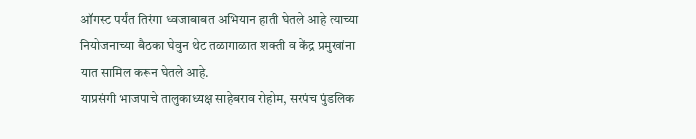ऑगस्ट पर्यंत तिरंगा ध्वजाबाबत अभियान हाती घेतले आहे त्याच्या नियोजनाच्या बैठका घेवुन थेट तळागाळात शक्ती व केंद्र प्रमुखांना यात सामिल करून घेतले आहे.
याप्रसंगी भाजपाचे तालुकाध्यक्ष साहेबराव रोहोम, सरपंच पुंडलिक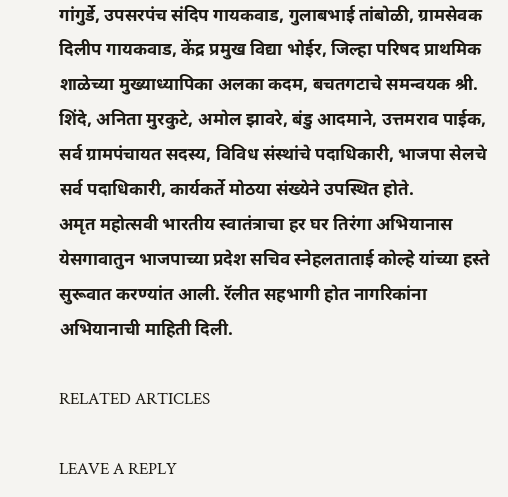गांगुर्डे, उपसरपंच संदिप गायकवाड, गुलाबभाई तांबोळी, ग्रामसेवक दिलीप गायकवाड, केंद्र प्रमुख विद्या भोईर, जिल्हा परिषद प्राथमिक शाळेच्या मुख्याध्यापिका अलका कदम, बचतगटाचे समन्वयक श्री. शिंदे, अनिता मुरकुटे, अमोल झावरे, बंडु आदमाने, उत्तमराव पाईक, सर्व ग्रामपंचायत सदस्य, विविध संस्थांचे पदाधिकारी, भाजपा सेलचे सर्व पदाधिकारी, कार्यकर्ते मोठया संख्येने उपस्थित होते.
अमृत महोत्सवी भारतीय स्वातंत्राचा हर घर तिरंगा अभियानास येसगावातुन भाजपाच्या प्रदेश सचिव स्नेहलताताई कोल्हे यांच्या हस्ते सुरूवात करण्यांत आली. रॅलीत सहभागी होत नागरिकांना अभियानाची माहिती दिली.

RELATED ARTICLES

LEAVE A REPLY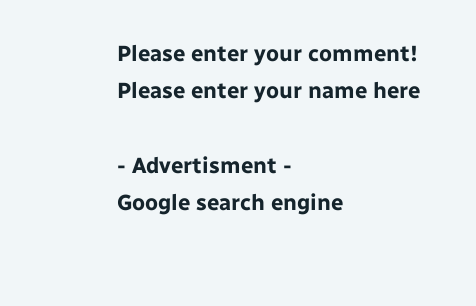Please enter your comment!
Please enter your name here

- Advertisment -
Google search engine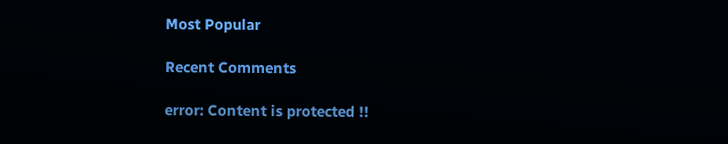Most Popular

Recent Comments

error: Content is protected !!